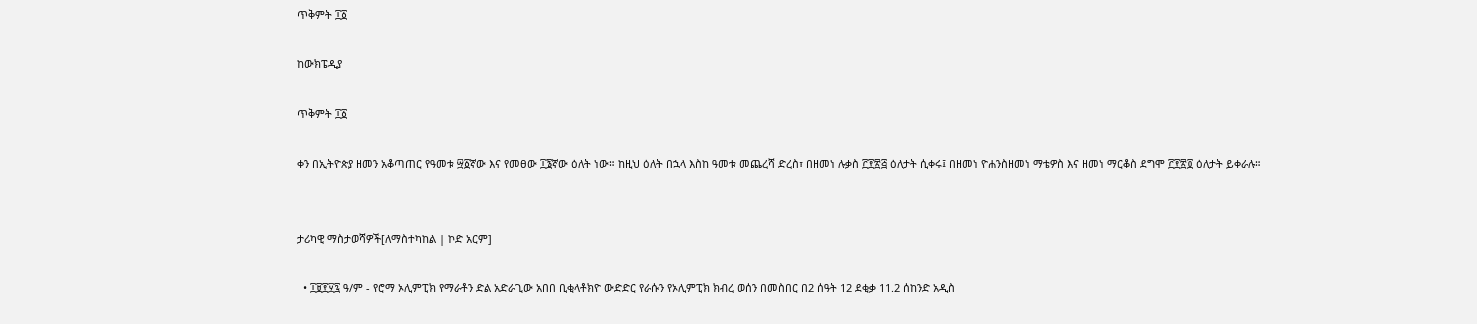ጥቅምት ፲፩

ከውክፔዲያ

ጥቅምት ፲፩

ቀን በኢትዮጵያ ዘመን አቆጣጠር የዓመቱ ፵፩ኛው እና የመፀው ፲፮ኛው ዕለት ነው። ከዚህ ዕለት በኋላ እስከ ዓመቱ መጨረሻ ድረስ፣ በዘመነ ሉቃስ ፫፻፳፭ ዕለታት ሲቀሩ፤ በዘመነ ዮሐንስዘመነ ማቴዎስ እና ዘመነ ማርቆስ ደግሞ ፫፻፳፬ ዕለታት ይቀራሉ።


ታሪካዊ ማስታወሻዎች[ለማስተካከል | ኮድ አርም]

  • ፲፱፻፶፯ ዓ/ም - የሮማ ኦሊምፒክ የማራቶን ድል አድራጊው አበበ ቢቂላቶክዮ ውድድር የራሱን የኦሊምፒክ ክብረ ወሰን በመስበር በ2 ሰዓት 12 ደቂቃ 11.2 ሰከንድ አዲስ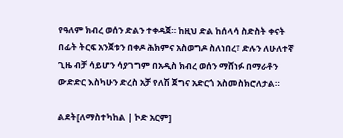የዓለም ክብረ ወሰን ድልን ተቀዳጀ። ከዚህ ድል ከሰላሳ ስድስት ቀናት በፊት ትርፍ አንጀቱን በቀዶ ሕክምና አስወግዶ ስለነበረ፣ ድሉን ለሁለተኛ ጊዜ ብቻ ሳይሆን ሳያገግም በአዲስ ክብረ ወሰን ማሸነፉ በማራቶን ውድድር እስካሁን ድረስ አቻ የለሽ ጀግና አድርጎ አስመስክሮለታል።

ልደት[ለማስተካከል | ኮድ አርም]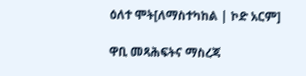ዕለተ ሞት[ለማስተካከል | ኮድ አርም]

ዋቢ መጻሕፍትና ማስረጃ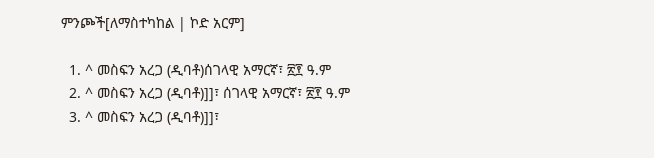ምንጮች[ለማስተካከል | ኮድ አርም]

  1. ^ መስፍን አረጋ (ዲባቶ)ሰገላዊ አማርኛ፣ ፳፻ ዓ.ም
  2. ^ መስፍን አረጋ (ዲባቶ)]]፣ ሰገላዊ አማርኛ፣ ፳፻ ዓ.ም
  3. ^ መስፍን አረጋ (ዲባቶ)]]፣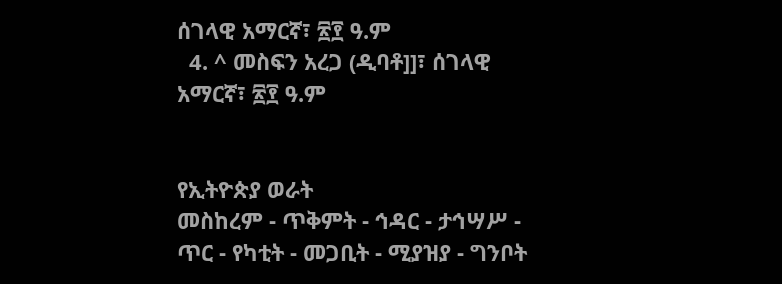ሰገላዊ አማርኛ፣ ፳፻ ዓ.ም
  4. ^ መስፍን አረጋ (ዲባቶ]]፣ ሰገላዊ አማርኛ፣ ፳፻ ዓ.ም


የኢትዮጵያ ወራት
መስከረም - ጥቅምት - ኅዳር - ታኅሣሥ - ጥር - የካቲት - መጋቢት - ሚያዝያ - ግንቦት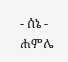- ሰኔ - ሐምሌ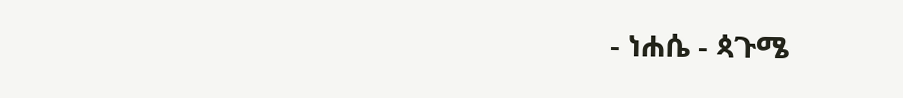- ነሐሴ - ጳጉሜ